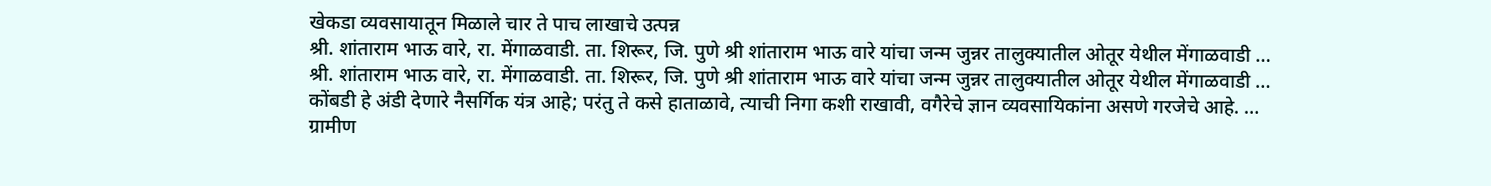खेकडा व्यवसायातून मिळाले चार ते पाच लाखाचे उत्पन्न
श्री. शांताराम भाऊ वारे, रा. मेंगाळवाडी. ता. शिरूर, जि. पुणे श्री शांताराम भाऊ वारे यांचा जन्म जुन्नर तालुक्यातील ओतूर येथील मेंगाळवाडी …
श्री. शांताराम भाऊ वारे, रा. मेंगाळवाडी. ता. शिरूर, जि. पुणे श्री शांताराम भाऊ वारे यांचा जन्म जुन्नर तालुक्यातील ओतूर येथील मेंगाळवाडी …
कोंबडी हे अंडी देणारे नैसर्गिक यंत्र आहे; परंतु ते कसे हाताळावे, त्याची निगा कशी राखावी, वगैरेचे ज्ञान व्यवसायिकांना असणे गरजेचे आहे. …
ग्रामीण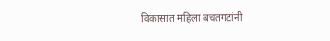विकासात महिला बचतगटांनी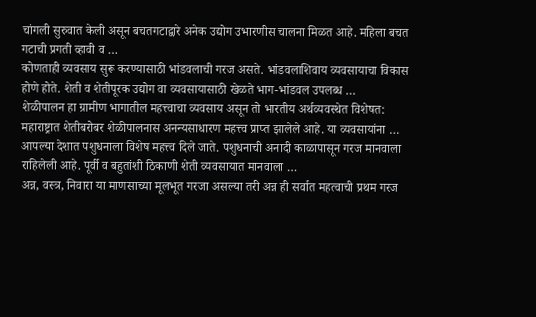चांगली सुरुवात केली असून बचतगटाद्वारे अनेक उद्योग उभारणीस चालना मिळत आहे. महिला बचत गटाची प्रगती व्हावी व …
कोणताही व्यवसाय सुरू करण्यासाठी भांडवलाची गरज असते. भांडवलाशिवाय व्यवसायाचा विकास होणे होते. शेती व शेतीपूरक उद्योग वा व्यवसायासाठी खेळते भाग-भांडवल उपलब्ध …
शेळीपालन हा ग्रामीण भागातील महत्त्वाचा व्यवसाय असून तो भारतीय अर्थव्यवस्थेत विशेषत: महाराष्ट्रात शेतीबरोबर शेळीपालनास अनन्यसाधारण महत्त्व प्राप्त झालेले आहे. या व्यवसायांना …
आपल्या देशात पशुधनाला विशेष महत्त्व दिले जाते. पशुधनाची अनादी काळापासून गरज मानवाला राहिलेली आहे. पूर्वी व बहुतांशी ठिकाणी शेती व्यवसायात मानवाला …
अन्न, वस्त्र, निवारा या माणसाच्या मूलभूत गरजा असल्या तरी अन्न ही सर्वात महत्वाची प्रथम गरज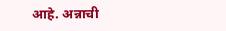आहे. अन्नाची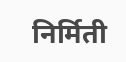निर्मिती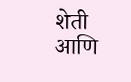शेती आणि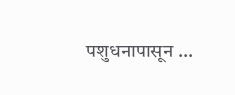पशुधनापासून …